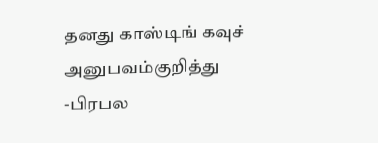தனது காஸ்டிங் கவுச் அனுபவம்குறித்து -பிரபல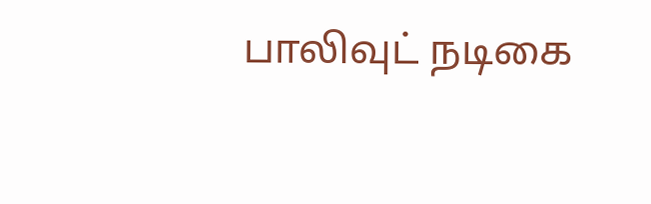பாலிவுட் நடிகை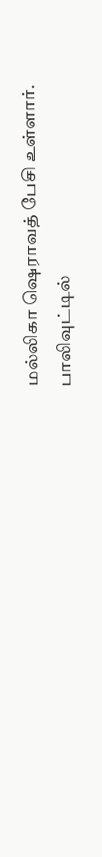மல்லிகா ஷெராவத் பேசி உள்ளார்.
பாலிவுட்டில்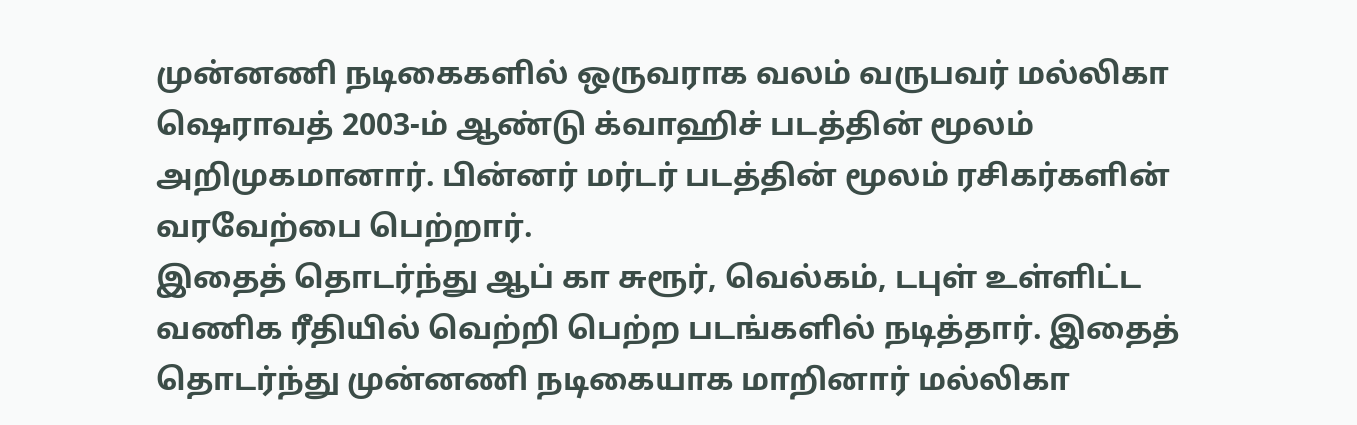முன்னணி நடிகைகளில் ஒருவராக வலம் வருபவர் மல்லிகா ஷெராவத் 2003-ம் ஆண்டு க்வாஹிச் படத்தின் மூலம் அறிமுகமானார். பின்னர் மர்டர் படத்தின் மூலம் ரசிகர்களின் வரவேற்பை பெற்றார்.
இதைத் தொடர்ந்து ஆப் கா சுரூர், வெல்கம், டபுள் உள்ளிட்ட வணிக ரீதியில் வெற்றி பெற்ற படங்களில் நடித்தார். இதைத் தொடர்ந்து முன்னணி நடிகையாக மாறினார் மல்லிகா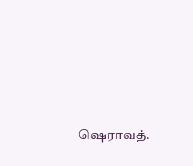ஷெராவத்.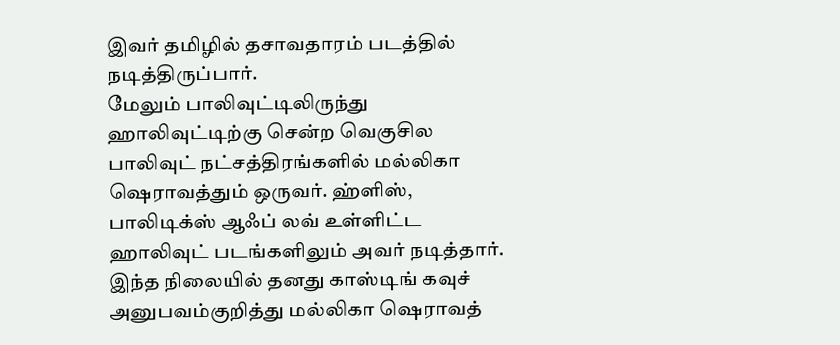இவர் தமிழில் தசாவதாரம் படத்தில் நடித்திருப்பார்.
மேலும் பாலிவுட்டிலிருந்து ஹாலிவுட்டிற்கு சென்ற வெகுசில பாலிவுட் நட்சத்திரங்களில் மல்லிகா ஷெராவத்தும் ஒருவர். ஹ்ளிஸ், பாலிடிக்ஸ் ஆஃப் லவ் உள்ளிட்ட ஹாலிவுட் படங்களிலும் அவர் நடித்தார்.
இந்த நிலையில் தனது காஸ்டிங் கவுச் அனுபவம்குறித்து மல்லிகா ஷெராவத்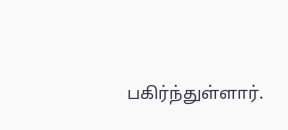பகிர்ந்துள்ளார்.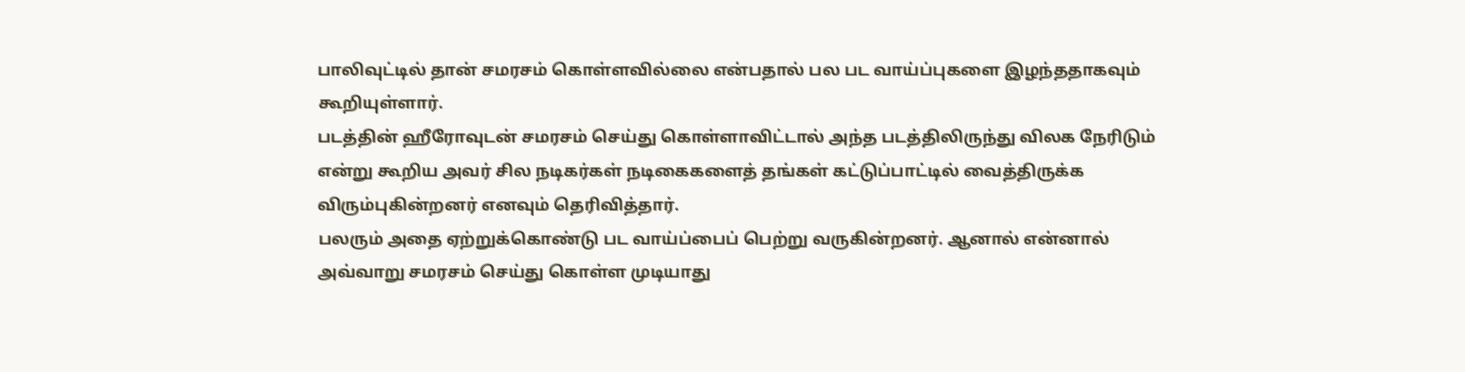பாலிவுட்டில் தான் சமரசம் கொள்ளவில்லை என்பதால் பல பட வாய்ப்புகளை இழந்ததாகவும் கூறியுள்ளார்.
படத்தின் ஹீரோவுடன் சமரசம் செய்து கொள்ளாவிட்டால் அந்த படத்திலிருந்து விலக நேரிடும் என்று கூறிய அவர் சில நடிகர்கள் நடிகைகளைத் தங்கள் கட்டுப்பாட்டில் வைத்திருக்க விரும்புகின்றனர் எனவும் தெரிவித்தார்.
பலரும் அதை ஏற்றுக்கொண்டு பட வாய்ப்பைப் பெற்று வருகின்றனர். ஆனால் என்னால் அவ்வாறு சமரசம் செய்து கொள்ள முடியாது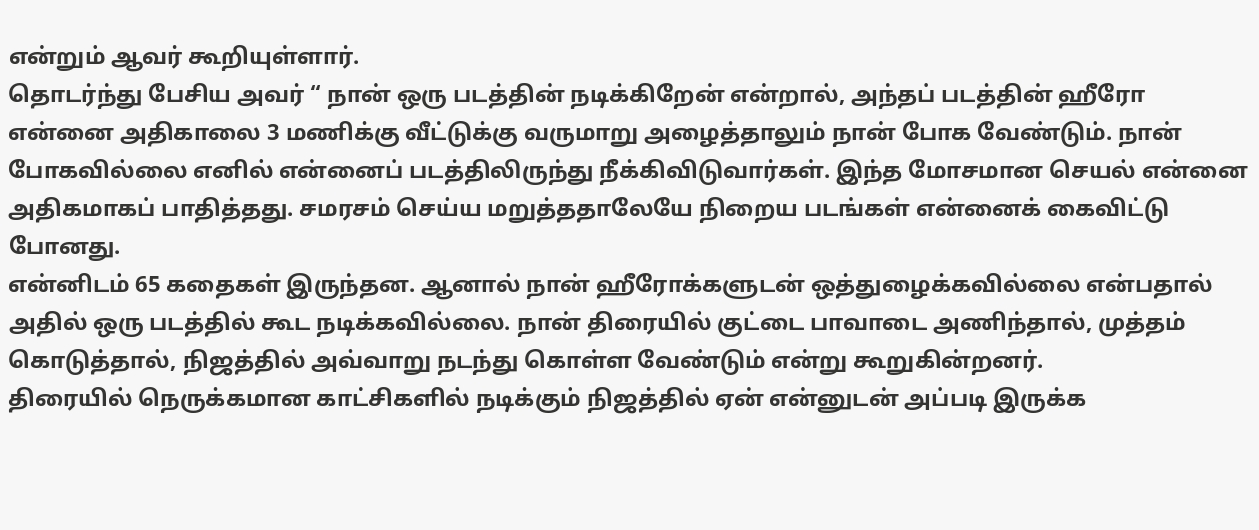என்றும் ஆவர் கூறியுள்ளார்.
தொடர்ந்து பேசிய அவர் “ நான் ஒரு படத்தின் நடிக்கிறேன் என்றால், அந்தப் படத்தின் ஹீரோ என்னை அதிகாலை 3 மணிக்கு வீட்டுக்கு வருமாறு அழைத்தாலும் நான் போக வேண்டும். நான் போகவில்லை எனில் என்னைப் படத்திலிருந்து நீக்கிவிடுவார்கள். இந்த மோசமான செயல் என்னை அதிகமாகப் பாதித்தது. சமரசம் செய்ய மறுத்ததாலேயே நிறைய படங்கள் என்னைக் கைவிட்டு போனது.
என்னிடம் 65 கதைகள் இருந்தன. ஆனால் நான் ஹீரோக்களுடன் ஒத்துழைக்கவில்லை என்பதால் அதில் ஒரு படத்தில் கூட நடிக்கவில்லை. நான் திரையில் குட்டை பாவாடை அணிந்தால், முத்தம் கொடுத்தால், நிஜத்தில் அவ்வாறு நடந்து கொள்ள வேண்டும் என்று கூறுகின்றனர்.
திரையில் நெருக்கமான காட்சிகளில் நடிக்கும் நிஜத்தில் ஏன் என்னுடன் அப்படி இருக்க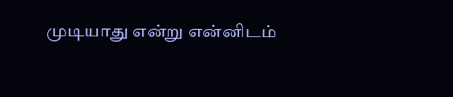முடியாது என்று என்னிடம்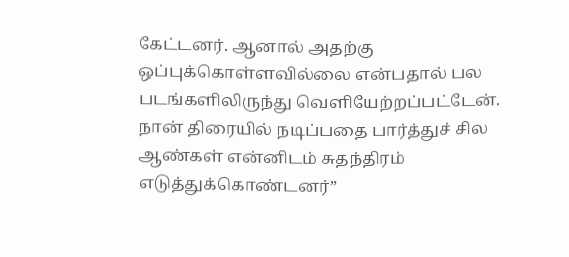கேட்டனர். ஆனால் அதற்கு ஒப்புக்கொள்ளவில்லை என்பதால் பல படங்களிலிருந்து வெளியேற்றப்பட்டேன். நான் திரையில் நடிப்பதை பார்த்துச் சில ஆண்கள் என்னிடம் சுதந்திரம் எடுத்துக்கொண்டனர்”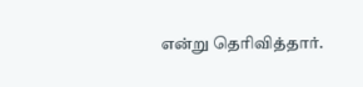என்று தெரிவித்தார்.